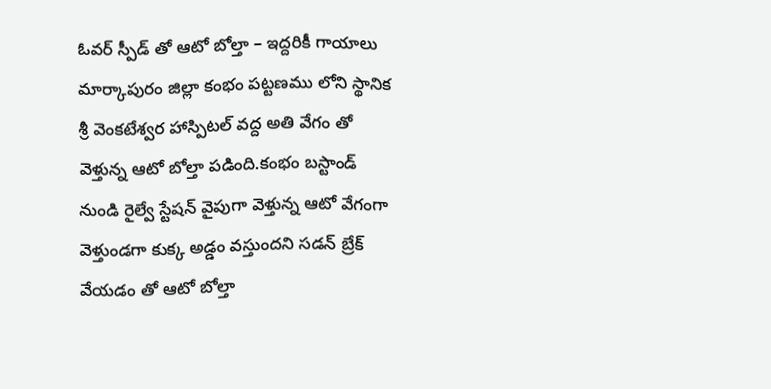ఓవర్ స్పీడ్ తో ఆటో బోల్తా – ఇద్దరికీ గాయాలు మార్కాపురం జిల్లా కంభం పట్టణము లోని స్థానిక శ్రీ వెంకటేశ్వర హాస్పిటల్ వద్ద అతి వేగం తో వెళ్తున్న ఆటో బోల్తా పడింది.కంభం బస్టాండ్ నుండి రైల్వే స్టేషన్ వైపుగా వెళ్తున్న ఆటో వేగంగా వెళ్తుండగా కుక్క అడ్డం వస్తుందని సడన్ బ్రేక్ వేయడం తో ఆటో బోల్తా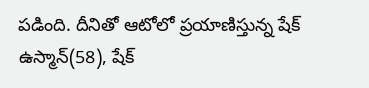పడింది. దీనితో ఆటోలో ప్రయాణిస్తున్న షేక్ ఉస్మాన్(58), షేక్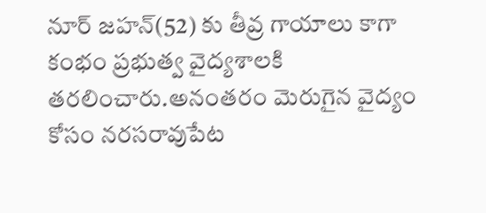నూర్ జహన్(52) కు తీవ్ర గాయాలు కాగా కంభం ప్రభుత్వ వైద్యశాలకి తరలించారు.అనంతరం మెరుగైన వైద్యం కోసం నరసరావుపేట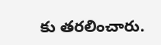కు తరలించారు.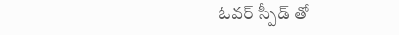ఓవర్ స్పీడ్ తో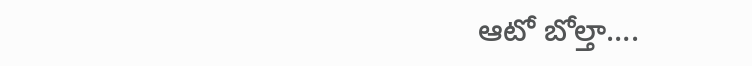ఆటో బోల్తా….